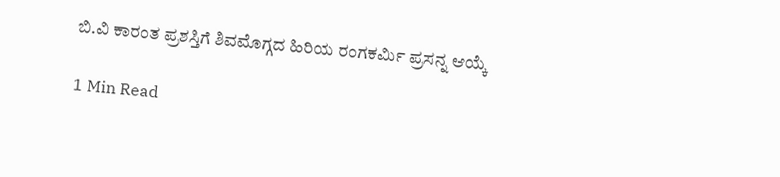ಬಿ.ವಿ ಕಾರಂತ ಪ್ರಶಸ್ತಿಗೆ ಶಿವಮೊಗ್ಗದ ಹಿರಿಯ ರಂಗಕರ್ಮಿ ಪ್ರಸನ್ನ ಆಯ್ಕೆ

1 Min Read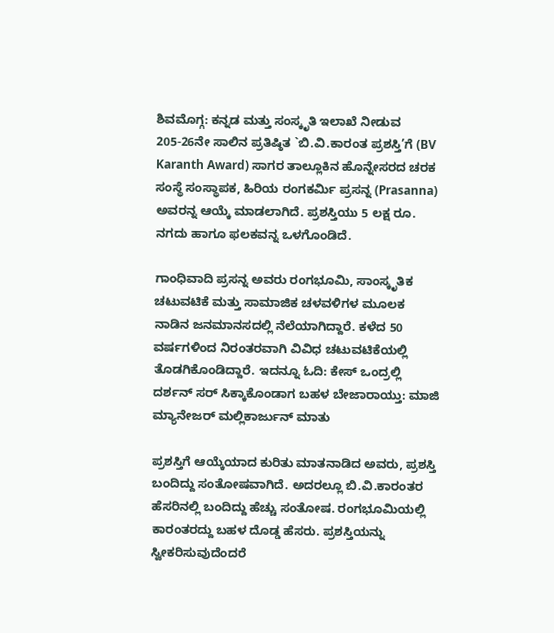ಶಿವಮೊಗ್ಗ: ಕನ್ನಡ ಮತ್ತು ಸಂಸ್ಕೃತಿ ಇಲಾಖೆ ನೀಡುವ 205-26ನೇ ಸಾಲಿನ ಪ್ರತಿಷ್ಠಿತ `ಬಿ.ವಿ.ಕಾರಂತ ಪ್ರಶಸ್ತಿ’ಗೆ (BV Karanth Award) ಸಾಗರ ತಾಲ್ಲೂಕಿನ ಹೊನ್ನೇಸರದ ಚರಕ ಸಂಸ್ಥೆ ಸಂಸ್ಥಾಪಕ, ಹಿರಿಯ ರಂಗಕರ್ಮಿ ಪ್ರಸನ್ನ (Prasanna) ಅವರನ್ನ ಆಯ್ಕೆ ಮಾಡಲಾಗಿದೆ. ಪ್ರಶಸ್ತಿಯು 5 ಲಕ್ಷ ರೂ. ನಗದು ಹಾಗೂ ಫಲಕವನ್ನ ಒಳಗೊಂಡಿದೆ.

ಗಾಂಧಿವಾದಿ ಪ್ರಸನ್ನ ಅವರು ರಂಗಭೂಮಿ, ಸಾಂಸ್ಕೃತಿಕ ಚಟುವಟಿಕೆ ಮತ್ತು ಸಾಮಾಜಿಕ ಚಳವಳಿಗಳ ಮೂಲಕ ನಾಡಿನ ಜನಮಾನಸದಲ್ಲಿ ನೆಲೆಯಾಗಿದ್ದಾರೆ. ಕಳೆದ 50 ವರ್ಷಗಳಿಂದ ನಿರಂತರವಾಗಿ ವಿವಿಧ ಚಟುವಟಿಕೆಯಲ್ಲಿ ತೊಡಗಿಕೊಂಡಿದ್ದಾರೆ. ಇದನ್ನೂ ಓದಿ: ಕೇಸ್‌ ಒಂದ್ರಲ್ಲಿ ದರ್ಶನ್‌ ಸರ್‌ ಸಿಕ್ಕಾಕೊಂಡಾಗ ಬಹಳ ಬೇಜಾರಾಯ್ತು: ಮಾಜಿ ಮ್ಯಾನೇಜರ್‌ ಮಲ್ಲಿಕಾರ್ಜುನ್‌ ಮಾತು

ಪ್ರಶಸ್ತಿಗೆ ಆಯ್ಕೆಯಾದ ಕುರಿತು ಮಾತನಾಡಿದ ಅವರು, ಪ್ರಶಸ್ತಿ ಬಂದಿದ್ದು ಸಂತೋಷವಾಗಿದೆ. ಅದರಲ್ಲೂ ಬಿ.ವಿ.ಕಾರಂತರ ಹೆಸರಿನಲ್ಲಿ ಬಂದಿದ್ದು ಹೆಚ್ಚು ಸಂತೋಷ. ರಂಗಭೂಮಿಯಲ್ಲಿ ಕಾರಂತರದ್ದು ಬಹಳ ದೊಡ್ಡ ಹೆಸರು. ಪ್ರಶಸ್ತಿಯನ್ನು ಸ್ವೀಕರಿಸುವುದೆಂದರೆ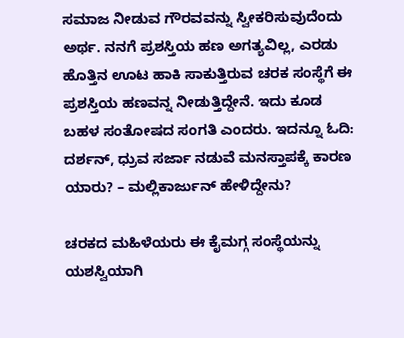ಸಮಾಜ ನೀಡುವ ಗೌರವವನ್ನು ಸ್ವೀಕರಿಸುವುದೆಂದು ಅರ್ಥ. ನನಗೆ ಪ್ರಶಸ್ತಿಯ ಹಣ ಅಗತ್ಯವಿಲ್ಲ, ಎರಡು ಹೊತ್ತಿನ ಊಟ ಹಾಕಿ ಸಾಕುತ್ತಿರುವ ಚರಕ ಸಂಸ್ಥೆಗೆ ಈ ಪ್ರಶಸ್ತಿಯ ಹಣವನ್ನ ನೀಡುತ್ತಿದ್ದೇನೆ. ಇದು ಕೂಡ ಬಹಳ ಸಂತೋಷದ ಸಂಗತಿ ಎಂದರು. ಇದನ್ನೂ ಓದಿ: ದರ್ಶನ್‌, ಧ್ರುವ ಸರ್ಜಾ ನಡುವೆ ಮನಸ್ತಾಪಕ್ಕೆ ಕಾರಣ ಯಾರು? – ಮಲ್ಲಿಕಾರ್ಜುನ್‌ ಹೇಳಿದ್ದೇನು?

ಚರಕದ ಮಹಿಳೆಯರು ಈ ಕೈಮಗ್ಗ ಸಂಸ್ಥೆಯನ್ನು ಯಶಸ್ವಿಯಾಗಿ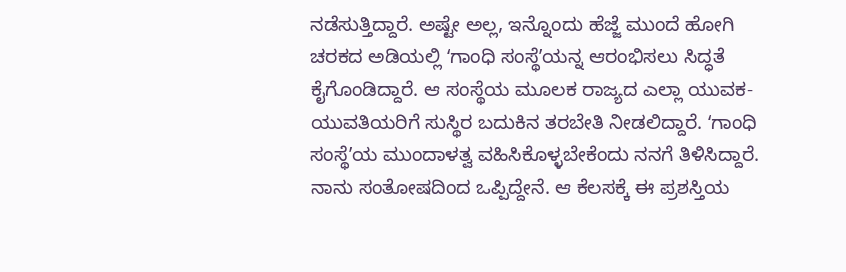ನಡೆಸುತ್ತಿದ್ದಾರೆ. ಅಷ್ಟೇ ಅಲ್ಲ, ಇನ್ನೊಂದು ಹೆಜ್ಜೆ ಮುಂದೆ ಹೋಗಿ ಚರಕದ ಅಡಿಯಲ್ಲಿ ʻಗಾಂಧಿ ಸಂಸ್ಥೆʼಯನ್ನ ಆರಂಭಿಸಲು ಸಿದ್ಧತೆ ಕೈಗೊಂಡಿದ್ದಾರೆ. ಆ ಸಂಸ್ಥೆಯ ಮೂಲಕ ರಾಜ್ಯದ ಎಲ್ಲಾ ಯುವಕ-ಯುವತಿಯರಿಗೆ ಸುಸ್ಥಿರ ಬದುಕಿನ ತರಬೇತಿ ನೀಡಲಿದ್ದಾರೆ. ʻಗಾಂಧಿ ಸಂಸ್ಥೆʼಯ ಮುಂದಾಳತ್ವ ವಹಿಸಿಕೊಳ್ಳಬೇಕೆಂದು ನನಗೆ ತಿಳಿಸಿದ್ದಾರೆ. ನಾನು ಸಂತೋಷದಿಂದ ಒಪ್ಪಿದ್ದೇನೆ. ಆ ಕೆಲಸಕ್ಕೆ ಈ ಪ್ರಶಸ್ತಿಯ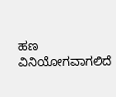ಹಣ ವಿನಿಯೋಗವಾಗಲಿದೆ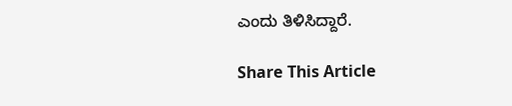ಎಂದು ತಿಳಿಸಿದ್ದಾರೆ.

Share This Article